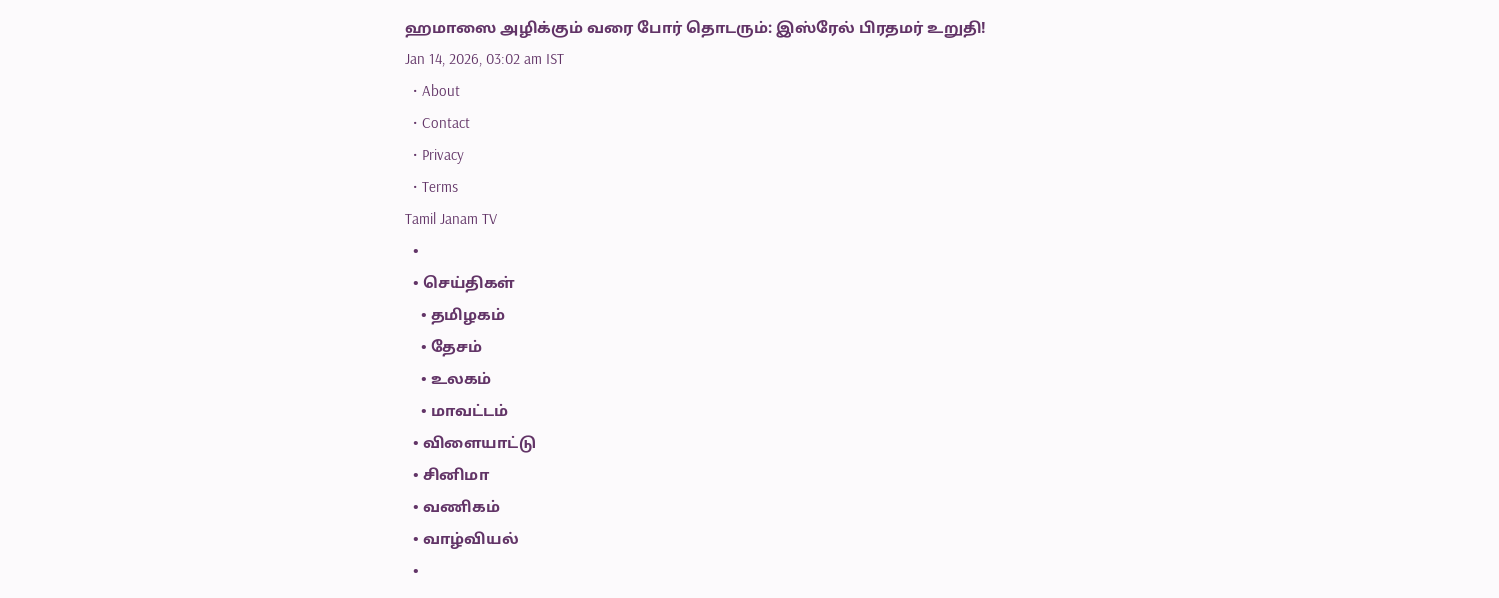ஹமாஸை அழிக்கும் வரை போர் தொடரும்: இஸ்ரேல் பிரதமர் உறுதி!
Jan 14, 2026, 03:02 am IST
  • About
  • Contact
  • Privacy
  • Terms
Tamil Janam TV
  •
  • செய்திகள்
    • தமிழகம்
    • தேசம்
    • உலகம்
    • மாவட்டம்
  • விளையாட்டு
  • சினிமா
  • வணிகம்
  • வாழ்வியல்
  •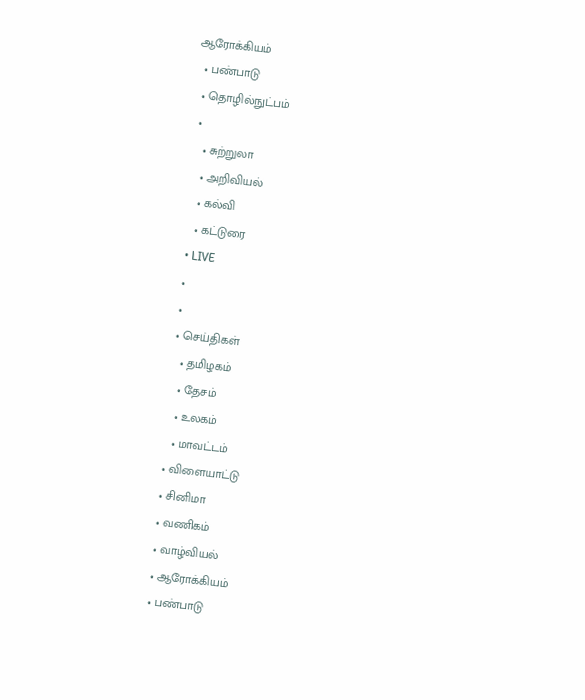ஆரோக்கியம்
  • பண்பாடு
  • தொழில்நுட்பம்
  •
    • சுற்றுலா
    • அறிவியல்
    • கல்வி
    • கட்டுரை
  • LIVE
  •
  •
  • செய்திகள்
    • தமிழகம்
    • தேசம்
    • உலகம்
    • மாவட்டம்
  • விளையாட்டு
  • சினிமா
  • வணிகம்
  • வாழ்வியல்
  • ஆரோக்கியம்
  • பண்பாடு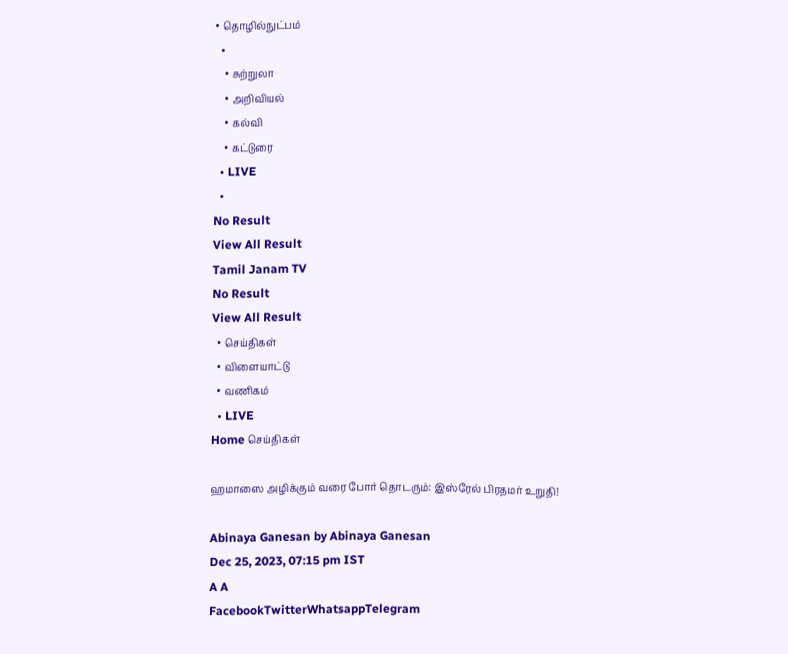• தொழில்நுட்பம்
  •
    • சுற்றுலா
    • அறிவியல்
    • கல்வி
    • கட்டுரை
  • LIVE
  •
No Result
View All Result
Tamil Janam TV
No Result
View All Result
  • செய்திகள்
  • விளையாட்டு
  • வணிகம்
  • LIVE
Home செய்திகள்

ஹமாஸை அழிக்கும் வரை போர் தொடரும்: இஸ்ரேல் பிரதமர் உறுதி!

Abinaya Ganesan by Abinaya Ganesan
Dec 25, 2023, 07:15 pm IST
A A
FacebookTwitterWhatsappTelegram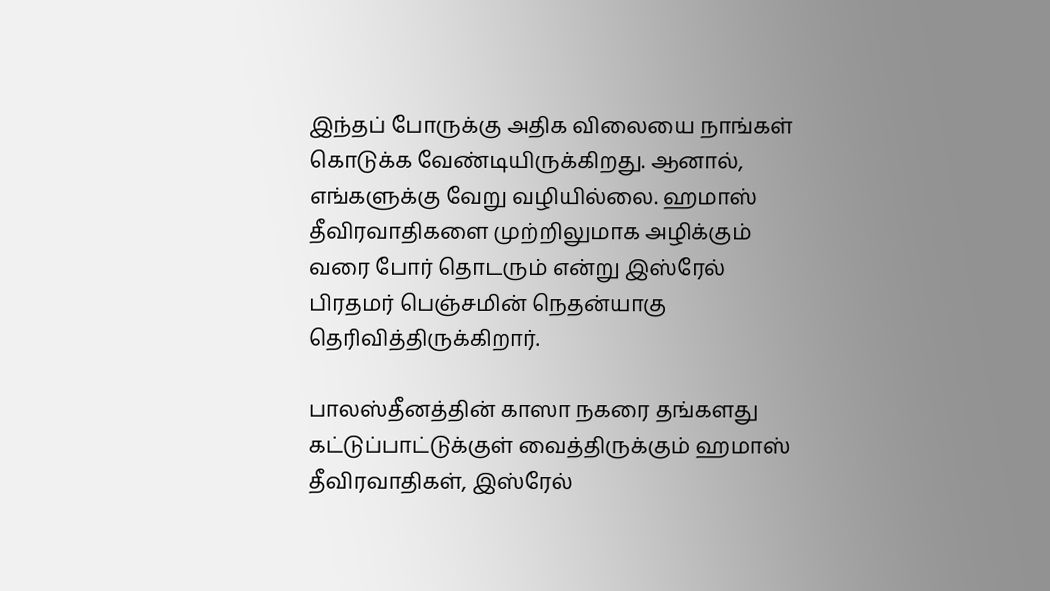இந்தப் போருக்கு அதிக விலையை நாங்கள் கொடுக்க வேண்டியிருக்கிறது. ஆனால், எங்களுக்கு வேறு வழியில்லை. ஹமாஸ் தீவிரவாதிகளை முற்றிலுமாக அழிக்கும் வரை போர் தொடரும் என்று இஸ்ரேல் பிரதமர் பெஞ்சமின் நெதன்யாகு தெரிவித்திருக்கிறார்.

பாலஸ்தீனத்தின் காஸா நகரை தங்களது கட்டுப்பாட்டுக்குள் வைத்திருக்கும் ஹமாஸ் தீவிரவாதிகள், இஸ்ரேல்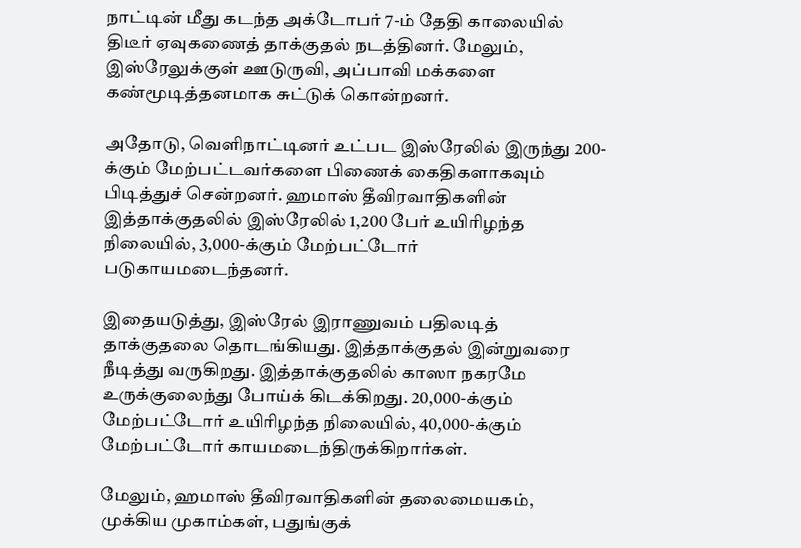நாட்டின் மீது கடந்த அக்டோபர் 7-ம் தேதி காலையில் திடீர் ஏவுகணைத் தாக்குதல் நடத்தினர். மேலும், இஸ்ரேலுக்குள் ஊடுருவி, அப்பாவி மக்களை கண்மூடித்தனமாக சுட்டுக் கொன்றனர்.

அதோடு, வெளிநாட்டினர் உட்பட இஸ்ரேலில் இருந்து 200-க்கும் மேற்பட்டவர்களை பிணைக் கைதிகளாகவும் பிடித்துச் சென்றனர். ஹமாஸ் தீவிரவாதிகளின் இத்தாக்குதலில் இஸ்ரேலில் 1,200 பேர் உயிரிழந்த நிலையில், 3,000-க்கும் மேற்பட்டோர் படுகாயமடைந்தனர்.

இதையடுத்து, இஸ்ரேல் இராணுவம் பதிலடித் தாக்குதலை தொடங்கியது. இத்தாக்குதல் இன்றுவரை நீடித்து வருகிறது. இத்தாக்குதலில் காஸா நகரமே உருக்குலைந்து போய்க் கிடக்கிறது. 20,000-க்கும் மேற்பட்டோர் உயிரிழந்த நிலையில், 40,000-க்கும் மேற்பட்டோர் காயமடைந்திருக்கிறார்கள்.

மேலும், ஹமாஸ் தீவிரவாதிகளின் தலைமையகம், முக்கிய முகாம்கள், பதுங்குக்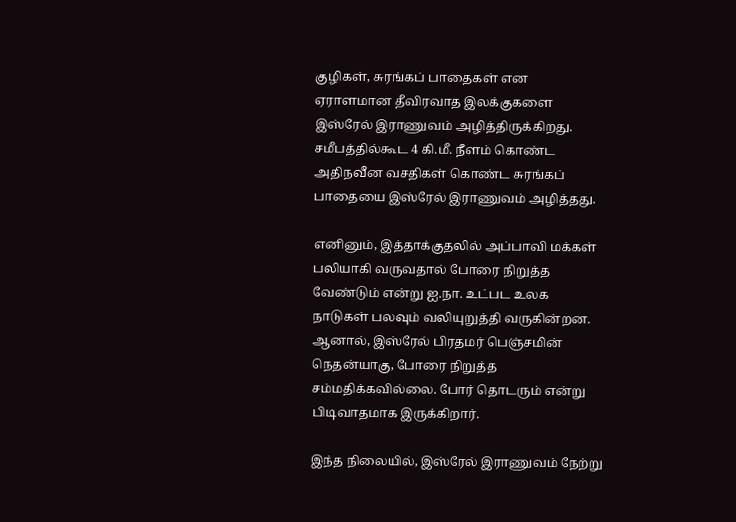குழிகள், சுரங்கப் பாதைகள் என ஏராளமான தீவிரவாத இலக்குகளை இஸ்ரேல் இராணுவம் அழித்திருக்கிறது. சமீபத்தில்கூட 4 கி.மீ. நீளம் கொண்ட அதிநவீன வசதிகள் கொண்ட சுரங்கப் பாதையை இஸ்ரேல் இராணுவம் அழித்தது.

எனினும், இத்தாக்குதலில் அப்பாவி மக்கள் பலியாகி வருவதால் போரை நிறுத்த வேண்டும் என்று ஐ.நா. உட்பட உலக நாடுகள் பலவும் வலியுறுத்தி வருகின்றன. ஆனால், இஸ்ரேல் பிரதமர் பெஞ்சமின் நெதன்யாகு, போரை நிறுத்த சம்மதிக்கவில்லை. போர் தொடரும் என்று பிடிவாதமாக இருக்கிறார்.

இந்த நிலையில், இஸ்ரேல் இராணுவம் நேற்று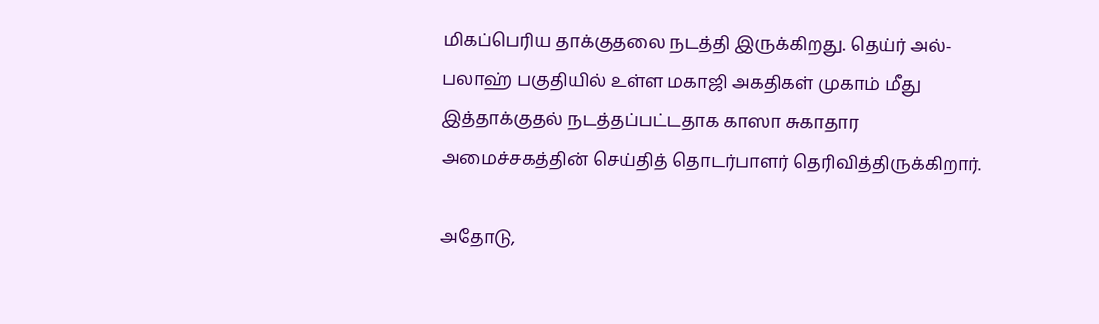மிகப்பெரிய தாக்குதலை நடத்தி இருக்கிறது. தெய்ர் அல்-பலாஹ் பகுதியில் உள்ள மகாஜி அகதிகள் முகாம் மீது இத்தாக்குதல் நடத்தப்பட்டதாக காஸா சுகாதார அமைச்சகத்தின் செய்தித் தொடர்பாளர் தெரிவித்திருக்கிறார்.

அதோடு,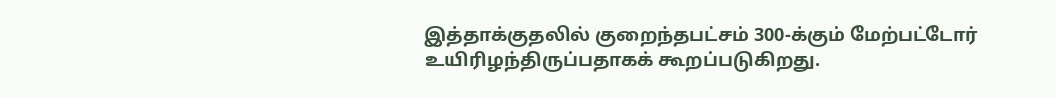இத்தாக்குதலில் குறைந்தபட்சம் 300-க்கும் மேற்பட்டோர் உயிரிழந்திருப்பதாகக் கூறப்படுகிறது.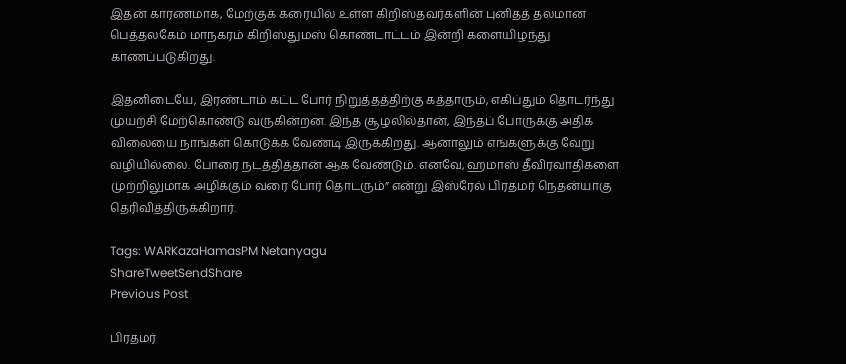இதன் காரணமாக, மேற்குக் கரையில் உள்ள கிறிஸ்தவர்களின் புனிதத் தலமான பெத்தலகேம் மாநகரம் கிறிஸ்துமஸ் கொண்டாட்டம் இன்றி களையிழந்து காணப்படுகிறது.

இதனிடையே, இரண்டாம் கட்ட போர் நிறுத்தத்திற்கு கத்தாரும், எகிப்தும் தொடர்ந்து முயற்சி மேற்கொண்டு வருகின்றன. இந்த சூழலில்தான், இந்தப் போருக்கு அதிக விலையை நாங்கள் கொடுக்க வேண்டி இருக்கிறது. ஆனாலும் எங்களுக்கு வேறு வழியில்லை. போரை நடத்தித்தான் ஆக வேண்டும். எனவே, ஹமாஸ் தீவிரவாதிகளை முற்றிலுமாக அழிக்கும் வரை போர் தொடரும்” என்று இஸ்ரேல் பிரதமர் நெதன்யாகு தெரிவித்திருக்கிறார்.

Tags: WARKazaHamasPM Netanyagu
ShareTweetSendShare
Previous Post

பிரதமர்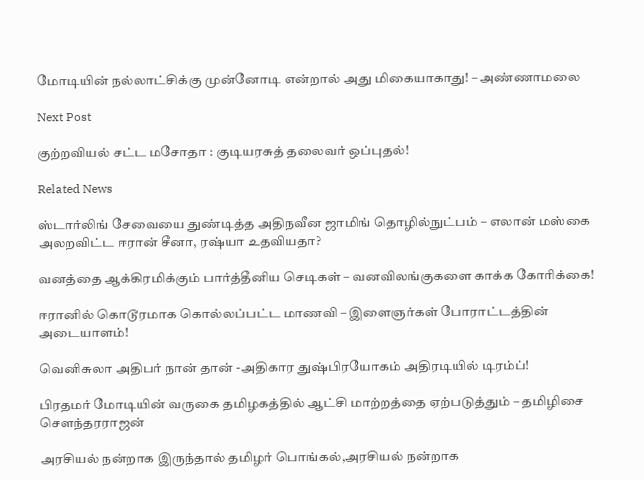மோடியின் நல்லாட்சிக்கு முன்னோடி என்றால் அது மிகையாகாது! – அண்ணாமலை

Next Post

குற்றவியல் சட்ட மசோதா : குடியரசுத் தலைவர் ஒப்புதல்!

Related News

ஸ்டார்லிங் சேவையை துண்டித்த அதிநவீன ஜாமிங் தொழில்நுட்பம் – எலான் மஸ்கை அலறவிட்ட ஈரான் சீனா, ரஷ்யா உதவியதா?

வனத்தை ஆக்கிரமிக்கும் பார்த்தீனிய செடிகள் – வனவிலங்குகளை காக்க கோரிக்கை!

ஈரானில் கொடூரமாக கொல்லப்பட்ட மாணவி – இளைஞர்கள் போராட்டத்தின் அடையாளம்!

வெனிசுலா அதிபர் நான் தான் -அதிகார துஷ்பிரயோகம் அதிரடியில் டிரம்ப்!

பிரதமர் மோடியின் வருகை தமிழகத்தில் ஆட்சி மாற்றத்தை ஏற்படுத்தும் – தமிழிசை சௌந்தரராஜன்

அரசியல் நன்றாக இருந்தால் தமிழர் பொங்கல்,அரசியல் நன்றாக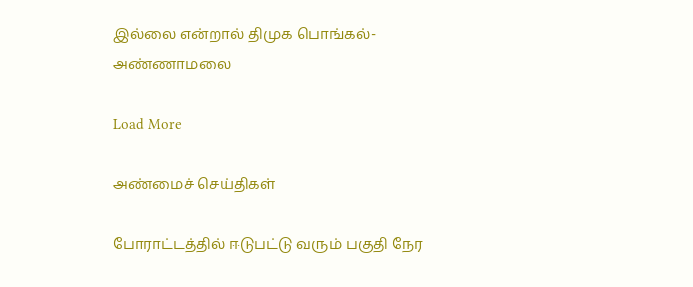இல்லை என்றால் திமுக பொங்கல்- அண்ணாமலை

Load More

அண்மைச் செய்திகள்

போராட்டத்தில் ஈடுபட்டு வரும் பகுதி நேர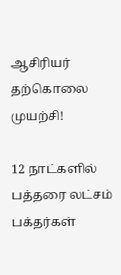ஆசிரியர் தற்கொலை முயற்சி!

12 நாட்களில் பத்தரை லட்சம் பக்தர்கள்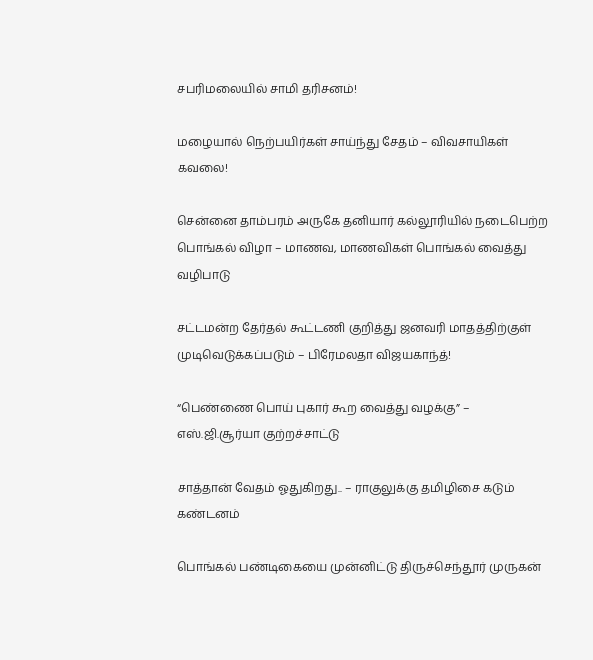சபரிமலையில் சாமி தரிசனம்!

மழையால் நெற்பயிர்கள் சாய்ந்து சேதம் – விவசாயிகள் கவலை!

சென்னை தாம்பரம் அருகே தனியார் கல்லூரியில் நடைபெற்ற பொங்கல் விழா – மாணவ, மாணவிகள் பொங்கல் வைத்து வழிபாடு

சட்டமன்ற தேர்தல் கூட்டணி குறித்து ஜனவரி மாதத்திற்குள் முடிவெடுக்கப்படும் – பிரேமலதா விஜயகாந்த்!

“பெண்ணை பொய் புகார் கூற வைத்து வழக்கு” – எஸ்.ஜி.சூர்யா குற்றச்சாட்டு

சாத்தான் வேதம் ஓதுகிறது.. – ராகுலுக்கு தமிழிசை கடும் கண்டனம்

பொங்கல் பண்டிகையை முன்னிட்டு திருச்செந்தூர் முருகன்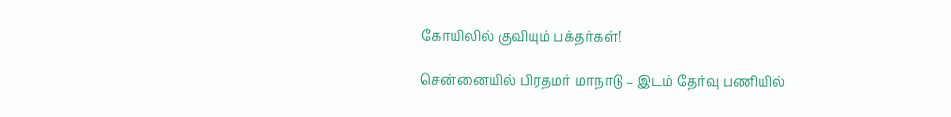கோயிலில் குவியும் பக்தர்கள்!

சென்னையில் பிரதமர் மாநாடு – இடம் தேர்வு பணியில்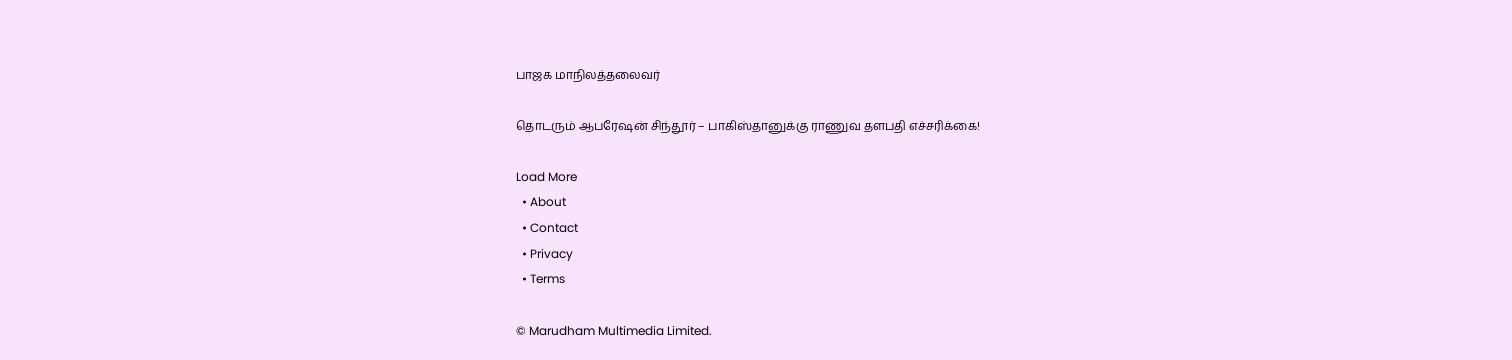பாஜக மாநிலத்தலைவர்

தொடரும் ஆபரேஷன் சிந்தூர் – பாகிஸ்தானுக்கு ராணுவ தளபதி எச்சரிக்கை!

Load More
  • About
  • Contact
  • Privacy
  • Terms

© Marudham Multimedia Limited.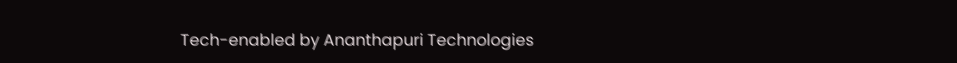Tech-enabled by Ananthapuri Technologies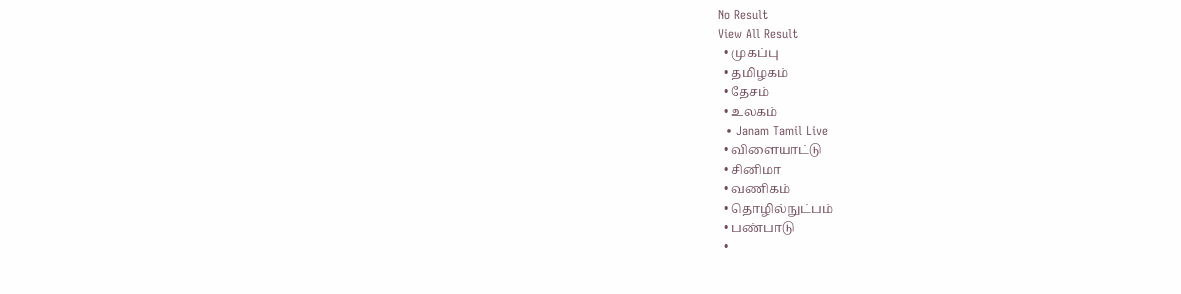No Result
View All Result
  • முகப்பு
  • தமிழகம்
  • தேசம்
  • உலகம்
  • Janam Tamil Live
  • விளையாட்டு
  • சினிமா
  • வணிகம்
  • தொழில்நுட்பம்
  • பண்பாடு
  •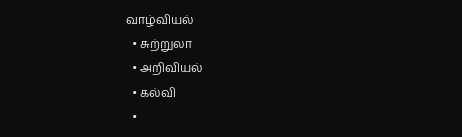வாழ்வியல்
  • சுற்றுலா
  • அறிவியல்
  • கல்வி
  •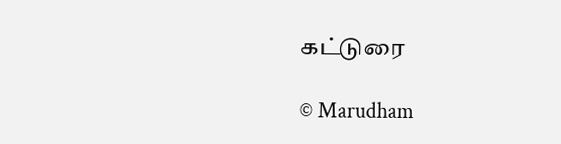கட்டுரை

© Marudham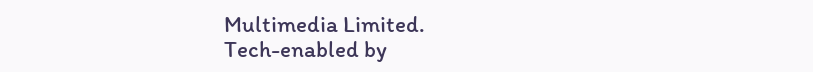Multimedia Limited.
Tech-enabled by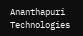Ananthapuri Technologies